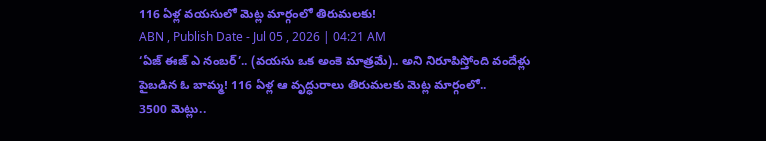116 ఏళ్ల వయసులో మెట్ల మార్గంలో తిరుమలకు!
ABN , Publish Date - Jul 05 , 2026 | 04:21 AM
‘ఏజ్ ఈజ్ ఎ నంబర్’.. (వయసు ఒక అంకె మాత్రమే).. అని నిరూపిస్తోంది వందేళ్లు పైబడిన ఓ బామ్మ! 116 ఏళ్ల ఆ వృద్ధురాలు తిరుమలకు మెట్ల మార్గంలో..
3500 మెట్లు..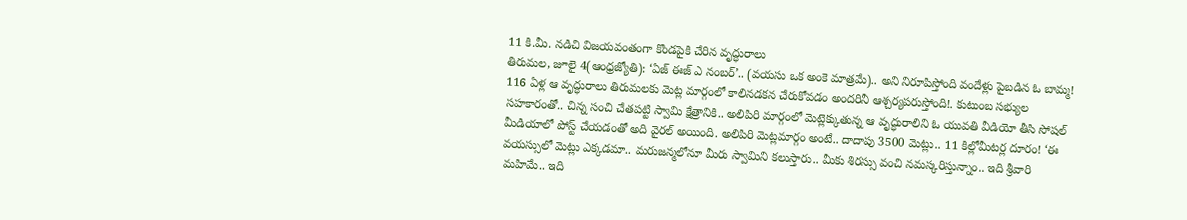11 కి.మీ. నడిచి విజయవంతంగా కొండపైకి చేరిన వృద్ధురాలు
తిరుమల, జూలై 4(ఆంధ్రజ్యోతి): ‘ఏజ్ ఈజ్ ఎ నంబర్’.. (వయసు ఒక అంకె మాత్రమే).. అని నిరూపిస్తోంది వందేళ్లు పైబడిన ఓ బామ్మ! 116 ఏళ్ల ఆ వృద్ధురాలు తిరుమలకు మెట్ల మార్గంలో కాలినడకన చేరుకోవడం అందరినీ ఆశ్చర్యపరుస్తోంది!. కుటుంబ సభ్యుల సహకారంతో.. చిన్న సంచి చేతపట్టి స్వామి క్షేత్రానికి.. అలిపిరి మార్గంలో మెట్లెక్కుతున్న ఆ వృద్ధురాలిని ఓ యువతి వీడియో తీసి సోషల్ మీడియాలో పోస్ట్ చేయడంతో అది వైరల్ అయింది. అలిపిరి మెట్లమార్గం అంటే.. దాదాపు 3500 మెట్లు.. 11 కిల్లోమీటర్ల దూరం! ‘ఈ వయస్సులో మెట్లు ఎక్కడమా.. మరుజన్మలోనూ మీరు స్వామిని కలుస్తారు.. మీకు శిరస్సు వంచి నమస్కరిస్తున్నాం.. ఇది శ్రీవారి మహిమే.. ఇది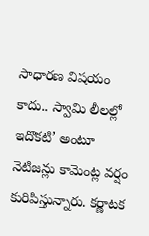సాధారణ విషయం కాదు.. స్వామి లీలల్లో ఇదొకటి’ అంటూ నెటిజన్లు కామెంట్ల వర్షం కురిపిస్తున్నారు. కర్ణాటక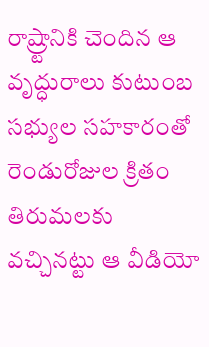రాష్ర్టానికి చెందిన ఆ వృద్ధురాలు కుటుంబ సభ్యుల సహకారంతో రెండురోజుల క్రితం తిరుమలకు వచ్చినట్టు ఆ వీడియో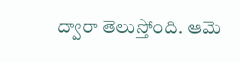ద్వారా తెలుస్తోంది. ఆమె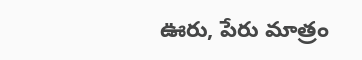ఊరు, పేరు మాత్రం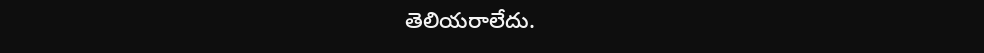తెలియరాలేదు.